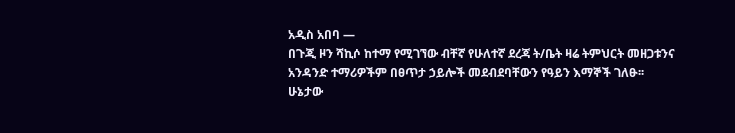አዲስ አበባ —
በጉጂ ዞን ሻኪሶ ከተማ የሚገኘው ብቸኛ የሁለተኛ ደረጃ ት/ቤት ዛሬ ትምህርት መዘጋቱንና አንዳንድ ተማሪዎችም በፀጥታ ኃይሎች መደብደባቸውን የዓይን እማኞች ገለፁ፡፡ ሁኔታው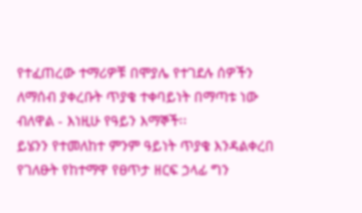የተፈጠረው ተማሪዎቹ በሞያሌ የተገደሉ ሰዎችን ለማሰብ ያቀረቡት ጥያቄ ተቀባይነት በማጣቱ ነው ብለዋል - እነዚሁ የዓይን እማኞች፡፡
ይሄንን የተመለከተ ምንም ዓይነት ጥያቄ እንዳልቀረበ የገለፁት የከተማዋ የፀጥታ ዘርፍ ኃላፊ ግን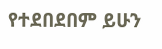የተደበደበም ይሁን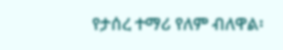የታሰረ ተማሪ የለም ብለዋል፡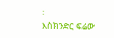፡
እስክንድር ፍሬው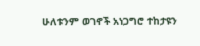ሁለቱንም ወገኖች አነጋግሮ ተከታዩን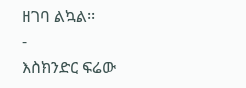ዘገባ ልኳል፡፡
-
እስክንድር ፍሬው